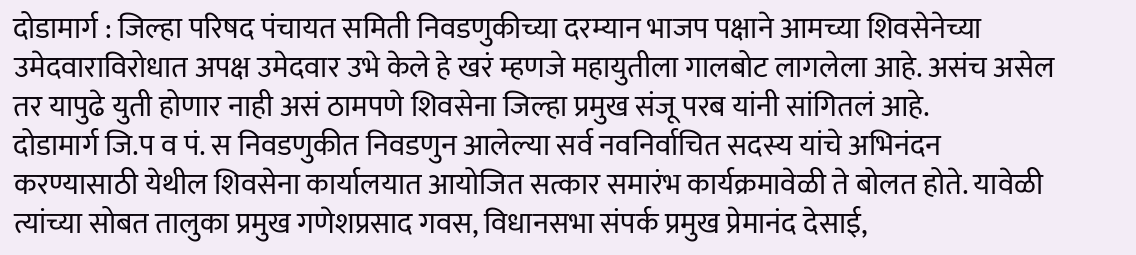दोडामार्ग : जिल्हा परिषद पंचायत समिती निवडणुकीच्या दरम्यान भाजप पक्षाने आमच्या शिवसेनेच्या उमेदवाराविरोधात अपक्ष उमेदवार उभे केले हे खरं म्हणजे महायुतीला गालबोट लागलेला आहे. असंच असेल तर यापुढे युती होणार नाही असं ठामपणे शिवसेना जिल्हा प्रमुख संजू परब यांनी सांगितलं आहे.
दोडामार्ग जि.प व पं. स निवडणुकीत निवडणुन आलेल्या सर्व नवनिर्वाचित सदस्य यांचे अभिनंदन करण्यासाठी येथील शिवसेना कार्यालयात आयोजित सत्कार समारंभ कार्यक्रमावेळी ते बोलत होते. यावेळी त्यांच्या सोबत तालुका प्रमुख गणेशप्रसाद गवस, विधानसभा संपर्क प्रमुख प्रेमानंद देसाई,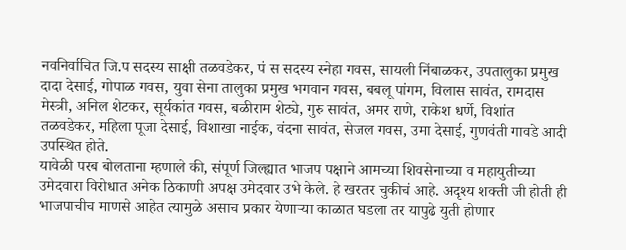नवनिर्वाचित जि.प सदस्य साक्षी तळवडेकर, पं स सदस्य स्नेहा गवस, सायली निंबाळकर, उपतालुका प्रमुख दादा देसाई, गोपाळ गवस, युवा सेना तालुका प्रमुख भगवान गवस, बबलू पांगम, विलास सावंत, रामदास मेस्त्री, अनिल शेटकर, सूर्यकांत गवस, बळीराम शेट्ये, गुरु सावंत, अमर राणे, राकेश धर्णे, विशांत तळवडेकर, महिला पूजा देसाई, विशाखा नाईक, वंदना सावंत, सेजल गवस, उमा देसाई, गुणवंती गावडे आदी उपस्थित होते.
यावेळी परब बोलताना म्हणाले की, संपूर्ण जिल्ह्यात भाजप पक्षाने आमच्या शिवसेनाच्या व महायुतीच्या उमेदवारा विरोधात अनेक ठिकाणी अपक्ष उमेदवार उभे केले. हे खरतर चुकीचं आहे. अदृश्य शक्ती जी होती ही भाजपाचीच माणसे आहेत त्यामुळे असाच प्रकार येणाऱ्या काळात घडला तर यापुढे युती होणार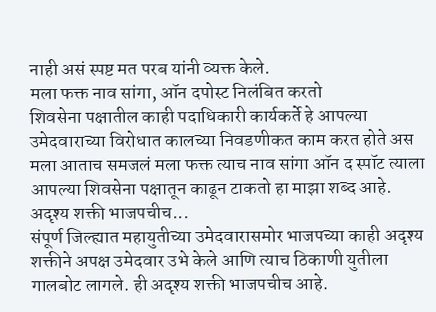नाही असं स्पष्ट मत परब यांनी व्यक्त केले.
मला फक्त नाव सांगा, ऑन दपोस्ट निलंबित करतो
शिवसेना पक्षातील काही पदाधिकारी कार्यकर्ते हे आपल्या उमेदवाराच्या विरोधात कालच्या निवडणीकत काम करत होते अस मला आताच समजलं मला फक्त त्याच नाव सांगा ऑन द स्पॉट त्याला आपल्या शिवसेना पक्षातून काढून टाकतो हा माझा शब्द आहे.
अदृश्य शक्ती भाजपचीच...
संपूर्ण जिल्ह्यात महायुतीच्या उमेदवारासमोर भाजपच्या काही अदृश्य शक्तीने अपक्ष उमेदवार उभे केले आणि त्याच ठिकाणी युतीला गालबोट लागले. ही अदृश्य शक्ती भाजपचीच आहे.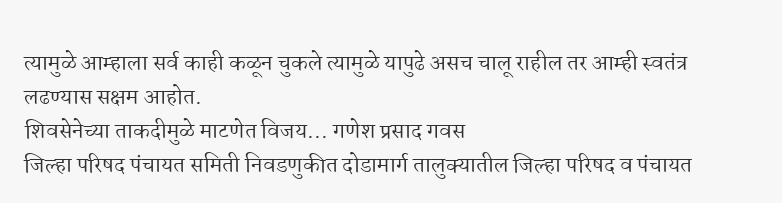त्यामुळे आम्हाला सर्व काही कळून चुकले त्यामुळे यापुढे असच चालू राहील तर आम्ही स्वतंत्र लढण्यास सक्षम आहोत.
शिवसेनेच्या ताकदीमुळे माटणेत विजय... गणेश प्रसाद गवस
जिल्हा परिषद पंचायत समिती निवडणुकीत दोडामार्ग तालुक्यातील जिल्हा परिषद व पंचायत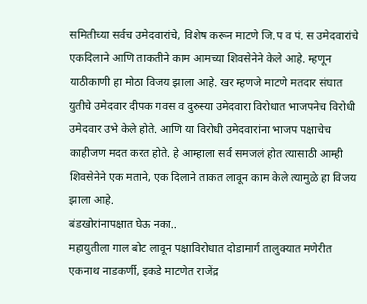समितीच्या सर्वच उमेदवारांचे, विशेष करून माटणे जि.प व पं. स उमेदवारांचे एकदिलाने आणि ताकतीने काम आमच्या शिवसेनेने केले आहे. म्हणून याठीकाणी हा मोठा विजय झाला आहे. खर म्हणजे माटणे मतदार संघात युतीचे उमेदवार दीपक गवस व दुरुस्या उमेदवारा विरोधात भाजपनेच विरोधी उमेदवार उभे केले होते. आणि या विरोधी उमेदवारांना भाजप पक्षाचेच काहीजण मदत करत होते. हे आम्हाला सर्व समजलं होत त्यासाठी आम्ही शिवसेनेने एक मताने, एक दिलाने ताकत लावून काम केले त्यामुळे हा विजय झाला आहे.
बंडखोरांनापक्षात घेऊ नका..
महायुतीला गाल बोट लावून पक्षाविरोधात दोडामार्ग तालुक्यात मणेरीत एकनाथ नाडकर्णी, इकडे माटणेत राजेंद्र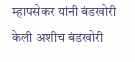म्हापसेकर यांनी बंडखोरी केली अशीच बंडखोरी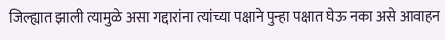जिल्ह्यात झाली त्यामुळे असा गद्दारांना त्यांच्या पक्षाने पुन्हा पक्षात घेऊ नका असे आवाहन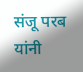संजू परब यांनी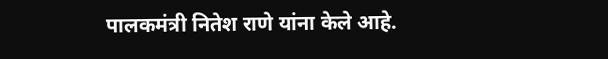पालकमंत्री नितेश राणे यांना केले आहे.